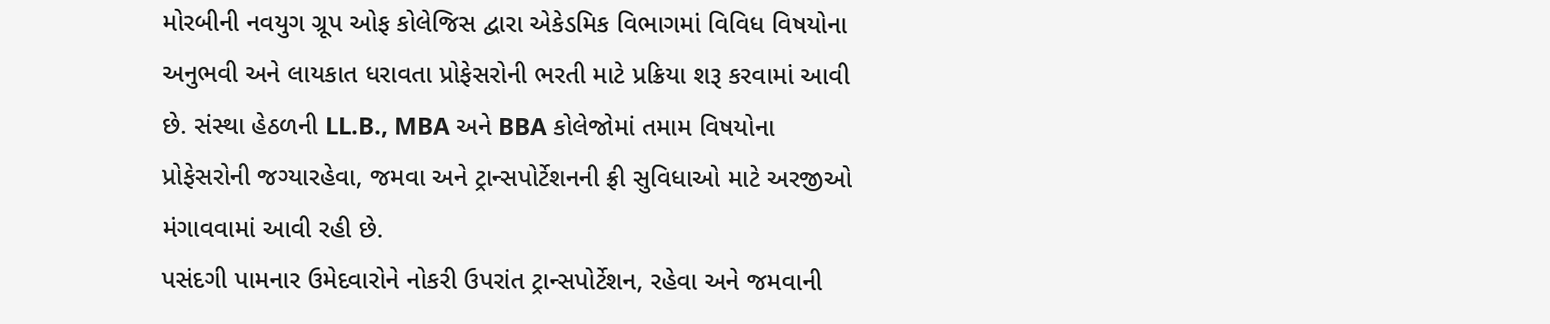મોરબીની નવયુગ ગ્રૂપ ઓફ કોલેજિસ દ્વારા એકેડમિક વિભાગમાં વિવિધ વિષયોના અનુભવી અને લાયકાત ધરાવતા પ્રોફેસરોની ભરતી માટે પ્રક્રિયા શરૂ કરવામાં આવી છે. સંસ્થા હેઠળની LL.B., MBA અને BBA કોલેજોમાં તમામ વિષયોના પ્રોફેસરોની જગ્યારહેવા, જમવા અને ટ્રાન્સપોર્ટેશનની ફ્રી સુવિધાઓ માટે અરજીઓ મંગાવવામાં આવી રહી છે.
પસંદગી પામનાર ઉમેદવારોને નોકરી ઉપરાંત ટ્રાન્સપોર્ટેશન, રહેવા અને જમવાની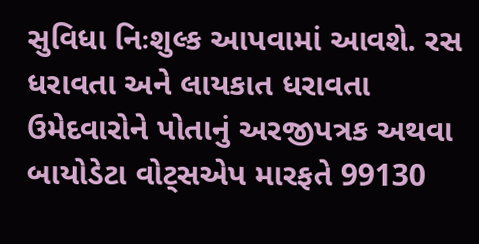સુવિધા નિઃશુલ્ક આપવામાં આવશે. રસ ધરાવતા અને લાયકાત ધરાવતા ઉમેદવારોને પોતાનું અરજીપત્રક અથવા બાયોડેટા વોટ્સએપ મારફતે 99130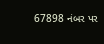67898 નંબર પર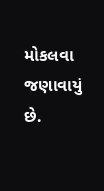મોકલવા જણાવાયું છે.